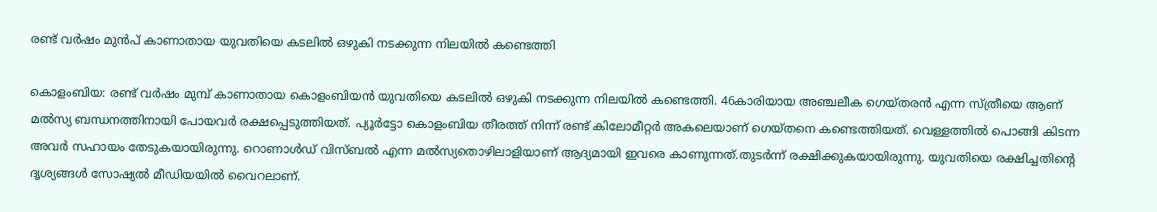രണ്ട് വര്‍ഷം മുന്‍പ് കാണാതായ യുവതിയെ കടലില്‍ ഒഴുകി നടക്കുന്ന നിലയില്‍ കണ്ടെത്തി

കൊളംബിയ: രണ്ട് വര്‍ഷം മുമ്പ് കാണാതായ കൊളംബിയന്‍ യുവതിയെ കടലില്‍ ഒഴുകി നടക്കുന്ന നിലയില്‍ കണ്ടെത്തി. 46കാരിയായ അഞ്ചലീക ഗെയ്തരന്‍ എന്ന സ്ത്രീയെ ആണ് മല്‍സ്യ ബന്ധനത്തിനായി പോയവര്‍ രക്ഷപ്പെടുത്തിയത്. പ്യൂര്‍ട്ടോ കൊളംബിയ തീരത്ത് നിന്ന് രണ്ട് കിലോമീറ്റര്‍ അകലെയാണ് ഗെയ്തനെ കണ്ടെത്തിയത്. വെള്ളത്തില്‍ പൊങ്ങി കിടന്ന അവര്‍ സഹായം തേടുകയായിരുന്നു. റൊണാള്‍ഡ് വിസ്ബല്‍ എന്ന മല്‍സ്യതൊഴിലാളിയാണ് ആദ്യമായി ഇവരെ കാണുന്നത്.തുടര്‍ന്ന് രക്ഷിക്കുകയായിരുന്നു. യുവതിയെ രക്ഷിച്ചതിന്റെ ദൃശ്യങ്ങള്‍ സോഷ്യല്‍ മീഡിയയില്‍ വൈറലാണ്.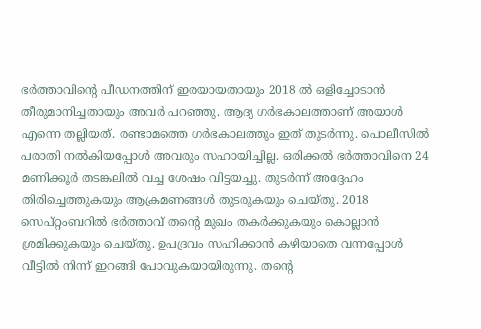ഭര്‍ത്താവിന്റെ പീഡനത്തിന് ഇരയായതായും 2018 ല്‍ ഒളിച്ചോടാന്‍ തീരുമാനിച്ചതായും അവര്‍ പറഞ്ഞു. ആദ്യ ഗര്‍ഭകാലത്താണ് അയാള്‍ എന്നെ തല്ലിയത്. രണ്ടാമത്തെ ഗര്‍ഭകാലത്തും ഇത് തുടര്‍ന്നു. പൊലീസില്‍ പരാതി നല്‍കിയപ്പോള്‍ അവരും സഹായിച്ചില്ല. ഒരിക്കല്‍ ഭര്‍ത്താവിനെ 24 മണിക്കൂര്‍ തടങ്കലില്‍ വച്ച ശേഷം വിട്ടയച്ചു. തുടര്‍ന്ന് അദ്ദേഹം തിരിച്ചെത്തുകയും ആക്രമണങ്ങള്‍ തുടരുകയും ചെയ്തു. 2018 സെപ്റ്റംബറില്‍ ഭര്‍ത്താവ് തന്റെ മുഖം തകര്‍ക്കുകയും കൊല്ലാന്‍ ശ്രമിക്കുകയും ചെയ്തു. ഉപദ്രവം സഹിക്കാന്‍ കഴിയാതെ വന്നപ്പോള്‍ വീട്ടില്‍ നിന്ന് ഇറങ്ങി പോവുകയായിരുന്നു. തന്റെ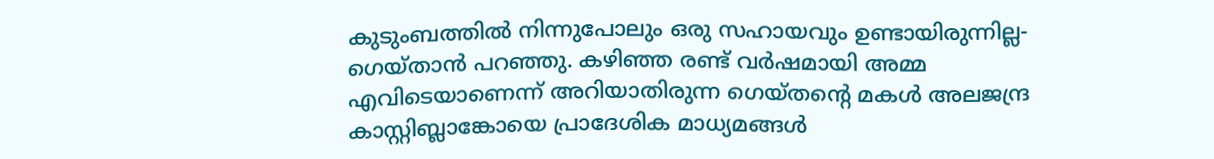കുടുംബത്തില്‍ നിന്നുപോലും ഒരു സഹായവും ഉണ്ടായിരുന്നില്ല- ഗെയ്താന്‍ പറഞ്ഞു. കഴിഞ്ഞ രണ്ട് വര്‍ഷമായി അമ്മ എവിടെയാണെന്ന് അറിയാതിരുന്ന ഗെയ്തന്റെ മകള്‍ അലജന്ദ്ര കാസ്റ്റിബ്ലാങ്കോയെ പ്രാദേശിക മാധ്യമങ്ങള്‍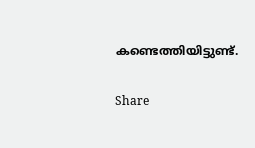കണ്ടെത്തിയിട്ടുണ്ട്.

Share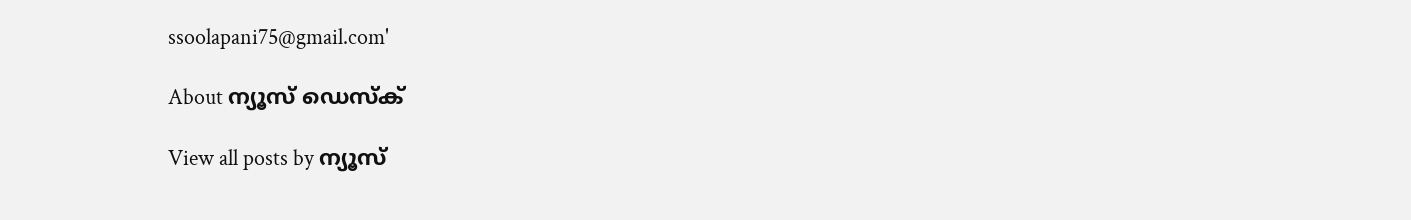ssoolapani75@gmail.com'

About ന്യൂസ് ഡെസ്ക്

View all posts by ന്യൂസ്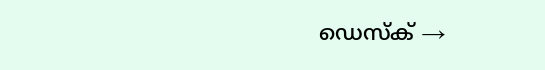ഡെസ്ക് →